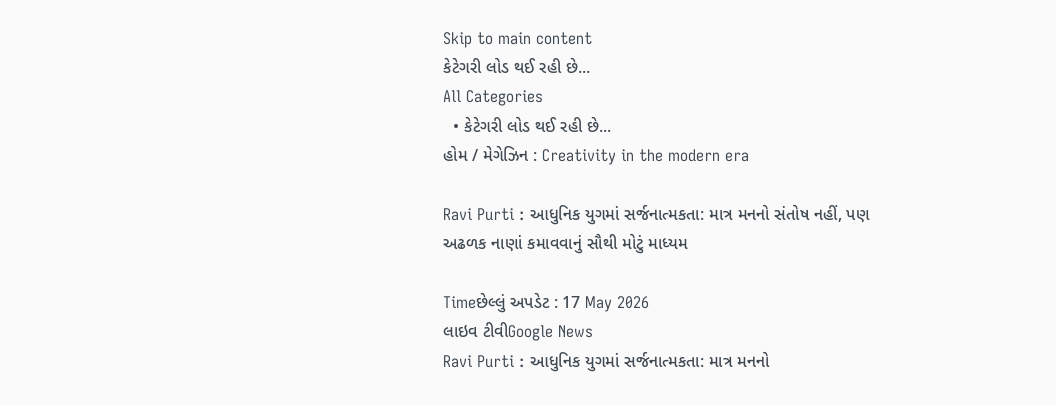Skip to main content
કેટેગરી લોડ થઈ રહી છે...
All Categories
  • કેટેગરી લોડ થઈ રહી છે...
હોમ / મેગેઝિન : Creativity in the modern era

Ravi Purti : આધુનિક યુગમાં સર્જનાત્મકતા: માત્ર મનનો સંતોષ નહીં, પણ અઢળક નાણાં કમાવવાનું સૌથી મોટું માધ્યમ

Timeછેલ્લું અપડેટ : 17 May 2026
લાઇવ ટીવીGoogle News
Ravi Purti : આધુનિક યુગમાં સર્જનાત્મકતા: માત્ર મનનો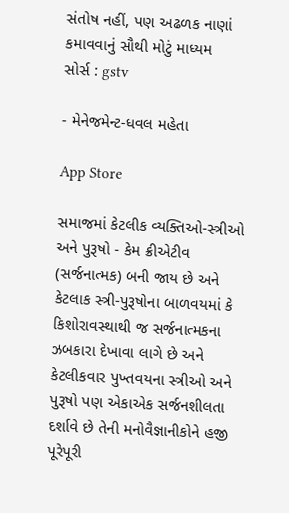સંતોષ નહીં, પણ અઢળક નાણાં કમાવવાનું સૌથી મોટું માધ્યમ
સોર્સ : gstv

- મેનેજમેન્ટ-ધવલ મહેતા

App Store

સમાજમાં કેટલીક વ્યક્તિઓ-સ્ત્રીઓ અને પુરૂષો - કેમ ક્રીએટીવ (સર્જનાત્મક) બની જાય છે અને કેટલાક સ્ત્રી-પુરૂષોના બાળવયમાં કે કિશોરાવસ્થાથી જ સર્જનાત્મકના ઝબકારા દેખાવા લાગે છે અને કેટલીકવાર પુખ્તવયના સ્ત્રીઓ અને પુરૂષો પણ એકાએક સર્જનશીલતા દર્શાવે છે તેની મનોવૈજ્ઞાનીકોને હજી પૂરેપૂરી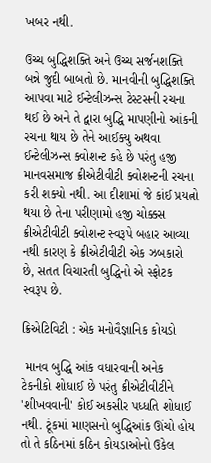ખબર નથી.

ઉચ્ચ બુદ્ધિશક્તિ અને ઉચ્ચ સર્જનશક્તિ બન્ને જુદી બાબતો છે. માનવીની બુદ્ધિશક્તિ આપવા માટે ઈન્ટેલીઝન્સ ટેસ્ટસની રચના થઈ છે અને તે દ્વારા બુદ્ધિ માપણીનો આંકની રચના થાય છે તેને આઈક્યુ અથવા ઈન્ટેલીઝન્સ ક્વોશન્ટ કહે છે પરંતુ હજી માનવસમાજ ક્રીએટીવીટી ક્વોશન્ટની રચના કરી શક્યો નથી. આ દીશામાં જે કાંઈ પ્રયત્નો થયા છે તેના પરીણામો હજી ચોક્કસ ક્રીએટીવીટી ક્વોશન્ટ સ્વરૂપે બહાર આવ્યા નથી કારણ કે ક્રીએટીવીટી એક ઝબકારો છે, સતત વિચારતી બુદ્ધિનો એ સ્ફોટક સ્વરૂપ છે.

ક્રિએટિવિટી : એક મનોવૈજ્ઞાનિક કોયડો

 માનવ બુદ્ધિ આંક વધારવાની અનેક ટેકનીકો શોધાઈ છે પરંતુ ક્રીએટીવીટીને 'શીખવવાની' કોઈ અકસીર પધ્ધતિ શોધાઈ નથી. ટૂંકમાં માણસનો બુદ્ધિઆંક ઊંચો હોય તો તે કઠિનમાં કઠિન કોયડાઓનો ઉકેલ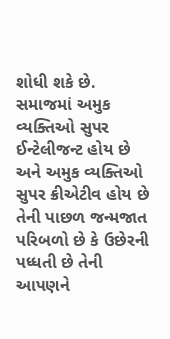શોધી શકે છે. સમાજમાં અમુક વ્યક્તિઓ સુપર ઈન્ટેલીજન્ટ હોય છે અને અમુક વ્યક્તિઓ સુપર ક્રીએટીવ હોય છે તેની પાછળ જન્મજાત પરિબળો છે કે ઉછેરની પધ્ધતી છે તેની આપણને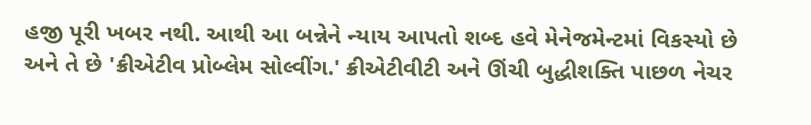હજી પૂરી ખબર નથી. આથી આ બન્નેને ન્યાય આપતો શબ્દ હવે મેનેજમેન્ટમાં વિકસ્યો છે અને તે છે 'ક્રીએટીવ પ્રોબ્લેમ સોલ્વીંગ.' ક્રીએટીવીટી અને ઊંચી બુદ્ધીશક્તિ પાછળ નેચર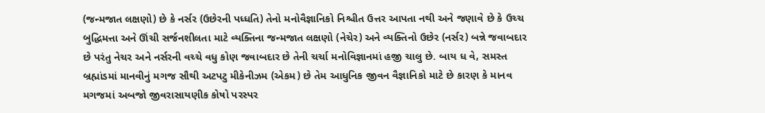(જન્મજાત લક્ષણો) છે કે નર્સર (ઉછેરની પધ્ધતિ) તેનો મનોવૈજ્ઞાનિકો નિશ્ચીત ઉત્તર આપતા નથી અને જણાવે છે કે ઉચ્ચ બુદ્ધિમત્તા અને ઊંચી સર્જનશીલતા માટે વ્યક્તિના જન્મજાત લક્ષણો (નેચેર) અને વ્યક્તિનો ઉછેર (નર્સર) બન્ને જવાબદાર છે પરંતુ નેચર અને નર્સરની વચ્ચે વધુ કોણ જવાબદાર છે તેની ચર્ચા મનોવિજ્ઞાનમાં હજી ચાલુ છે. બાય ધ વે, સમસ્ત બ્રહ્માંડમાં માનવીનું મગજ સૌથી અટપટુ મીકેનીઝમ (એકમ) છે તેમ આધુનિક જીવન વૈજ્ઞાનિકો માટે છે કારણ કે માનવ મગજમાં અબજો જીવરાસાયણીક કોષો પરસ્પર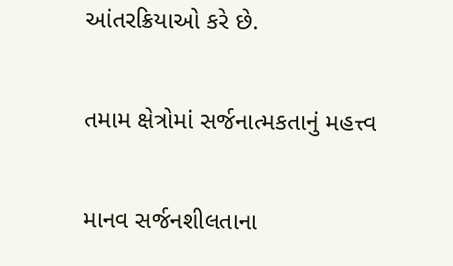આંતરક્રિયાઓ કરે છે.

તમામ ક્ષેત્રોમાં સર્જનાત્મકતાનું મહત્ત્વ

માનવ સર્જનશીલતાના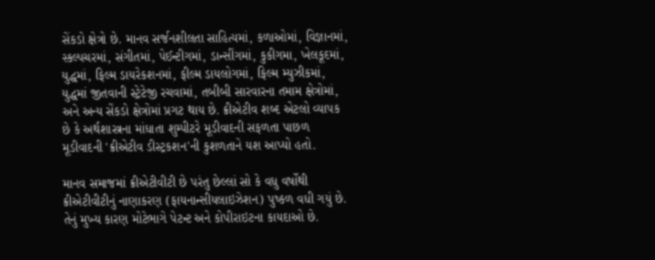સેંકડો ક્ષેત્રો છે. માનવ સર્જનશીલતા સાહિત્યમાં, કળાઓમાં, વિજ્ઞાનમાં, સ્કલ્પચરમાં, સંગીતમાં, પેઈન્ટીગમાં, ડાન્સીંગમાં, કુકીગમા, ખેલકૂદમાં, યુદ્ધમાં, ફિલ્મ ડાયરેકશનમાં, ફીલ્મ ડાયલોગમાં, ફિલ્મ મ્યુઝીકમાં, યુદ્ધમાં જીતવાની સ્ટ્રેટેજી રચવામાં, તબીબી સારવારના તમામ ક્ષેત્રોમાં, અને અન્ય સેંકડો ક્ષેત્રોમાં પ્રગટ થાય છે. ક્રીએટીવ શબ્દ એટલો વ્યાપક છે કે અર્થશાસ્ત્રના માંધાતા શુમ્પીટરે મૂડીવાદની સફળતા પાછળ મૂડીવાદની 'ક્રીએટીવ ડીસ્ટ્રકશન'ની કુશળતાને યશ આપ્યો હતો.

માનવ સમાજમાં ક્રીએટીવીટી છે પરંતુ છેલ્લાં સો કે વધુ વર્ષોથી ક્રીએટીવીટીનું નાણાકરણ (ફાયનાન્સીયલાઇઝેશન) પુષ્કળ વધી ગયું છે. તેનું મુખ્ય કારણ મોટેભાગે પેટન્ટ અને કોપીરાઇટના કાયદાઓ છે.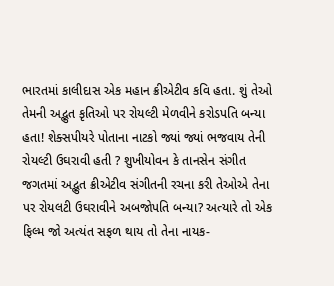ભારતમાં કાલીદાસ એક મહાન ક્રીએટીવ કવિ હતા. શું તેઓ તેમની અદ્ભુત કૃતિઓ પર રોયલ્ટી મેળવીને કરોડપતિ બન્યા હતા! શેક્સપીયરે પોતાના નાટકો જ્યાં જ્યાં ભજવાય તેની રોયલ્ટી ઉઘરાવી હતી ? શુખીયોવન કે તાનસેન સંગીત જગતમાં અદ્ભુત ક્રીએટીવ સંગીતની રચના કરી તેઓએ તેના પર રોયલટી ઉઘરાવીને અબજોપતિ બન્યા? અત્યારે તો એક ફિલ્મ જો અત્યંત સફળ થાય તો તેના નાયક-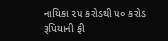નાયિકા ૨૫ કરોડથી ૫૦ કરોડ રૂપિયાની ફી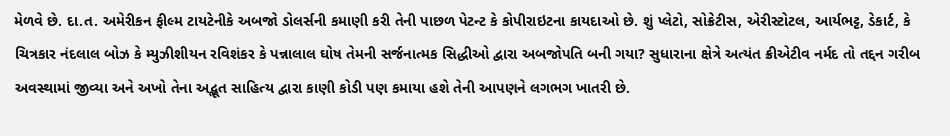મેળવે છે. દા.ત. અમેરીકન ફીલ્મ ટાયટેનીકે અબજો ડોલર્સની કમાણી કરી તેની પાછળ પેટન્ટ કે કોપીરાઇટના કાયદાઓ છે. શું પ્લેટો, સોક્રેટીસ, એરીસ્ટોટલ, આર્યભટ્ટ, ડેકાર્ટ, કે ચિત્રકાર નંદલાલ બોઝ કે મ્યુઝીશીયન રવિશંકર કે પન્નાલાલ ઘોષ તેમની સર્જનાત્મક સિદ્ધીઓ દ્વારા અબજોપતિ બની ગયા? સુધારાના ક્ષેત્રે અત્યંત ક્રીએટીવ નર્મદ તો તદ્દન ગરીબ અવસ્થામાં જીવ્યા અને અખો તેના અદ્ભૂત સાહિત્ય દ્વારા કાણી કોડી પણ કમાયા હશે તેની આપણને લગભગ ખાતરી છે.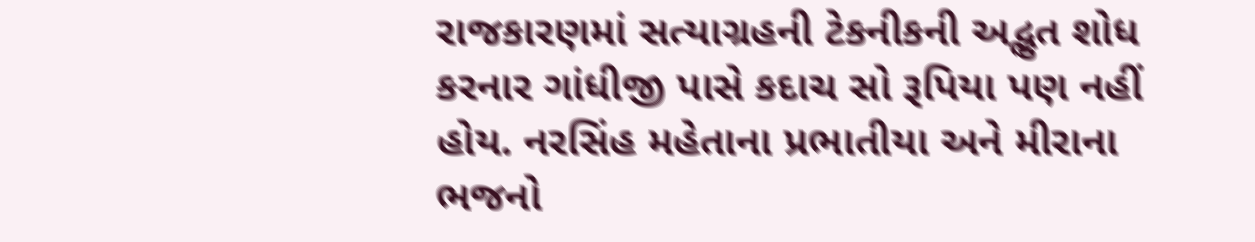રાજકારણમાં સત્યાગ્રહની ટેકનીકની અદ્ભુત શોધ કરનાર ગાંધીજી પાસે કદાચ સો રૂપિયા પણ નહીં હોય. નરસિંહ મહેતાના પ્રભાતીયા અને મીરાના ભજનો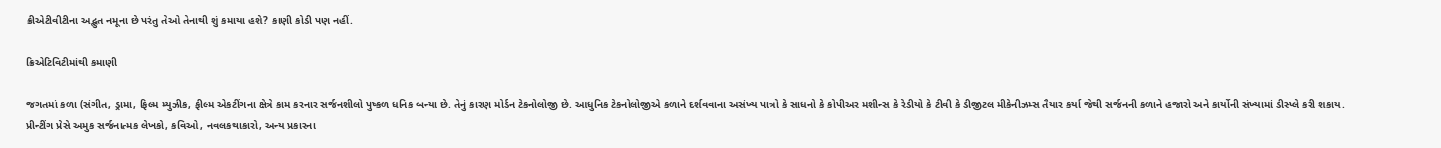ક્રીએટીવીટીના અદ્ભુત નમૂના છે પરંતુ તેઓ તેનાથી શું કમાયા હશે? કાણી કોડી પણ નહીં.

ક્રિએટિવિટીમાંથી કમાણી

જગતમાં કળા (સંગીત, ડ્રામા, ફિલ્મ મ્યુઝીક, ફીલ્મ એકટીંગના ક્ષેત્રે કામ કરનાર સર્જનશીલો પુષ્કળ ધનિક બન્યા છે. તેનું કારણ મોર્ડન ટેકનોલોજી છે. આધુનિક ટેકનોલોજીએ કળાને દર્શવવાના અસંખ્ય પાત્રો કે સાધનો કે કોપીઅર મશીન્સ કે રેડીયો કે ટીવી કે ડીજીટલ મીકેનીઝમ્સ તૈયાર કર્યા જેથી સર્જનની કળાને હજારો અને કાર્યોની સંખ્યામાં ડીસ્પ્લે કરી શકાય. પ્રીન્ટીંગ પ્રેસે અમુક સર્જનાત્મક લેખકો, કવિઓ, નવલકથાકારો, અન્ય પ્રકારના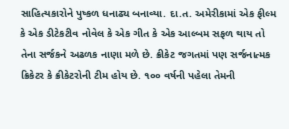સાહિત્યકારોને પુષ્કળ ધનાઢ્ય બનાવ્યા. દા.ત. અમેરીકામાં એક ફીલ્મ કે એક ડીટેકટીવ નોવેલ કે એક ગીત કે એક આલ્બમ સફળ થાય તો તેના સર્જકને અઢળક નાણા મળે છે. ક્રીકેટ જગતમાં પણ સર્જનાત્મક ક્રિકેટર કે ક્રીકેટરોની ટીમ હોય છે. ૧૦૦ વર્ષની પહેલા તેમની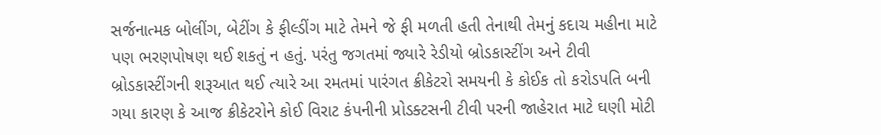સર્જનાત્મક બોલીંગ, બેટીંગ કે ફીલ્ડીંગ માટે તેમને જે ફી મળતી હતી તેનાથી તેમનું કદાચ મહીના માટે પણ ભરણપોષણ થઈ શકતું ન હતું. પરંતુ જગતમાં જ્યારે રેડીયો બ્રોડકાસ્ટીંગ અને ટીવી બ્રોડકાસ્ટીંગની શરૂઆત થઈ ત્યારે આ રમતમાં પારંગત ક્રીકેટરો સમયની કે કોઈક તો કરોડપતિ બની ગયા કારણ કે આજ ક્રીકેટરોને કોઈ વિરાટ કંપનીની પ્રોડક્ટસની ટીવી પરની જાહેરાત માટે ઘણી મોટી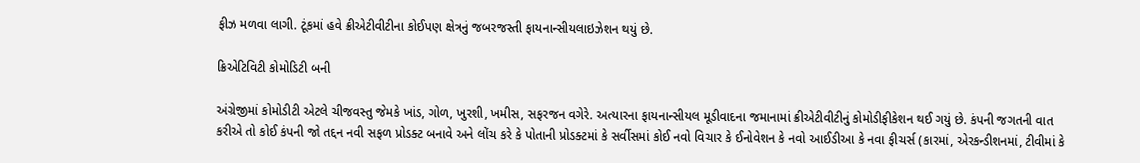ફીઝ મળવા લાગી. ટૂંકમાં હવે ક્રીએટીવીટીના કોઈપણ ક્ષેત્રનું જબરજસ્તી ફાયનાન્સીયલાઇઝેશન થયું છે.

ક્રિએટિવિટી કોમોડિટી બની

અંગ્રેજીમાં કોમોડીટી એટલે ચીજવસ્તુ જેમકે ખાંડ, ગોળ, ખુરશી, ખમીસ, સફરજન વગેરે. અત્યારના ફાયનાન્સીયલ મૂડીવાદના જમાનામાં ક્રીએટીવીટીનું કોમોડીફીકેશન થઈ ગયું છે. કંપની જગતની વાત કરીએ તો કોઈ કંપની જો તદ્દન નવી સફળ પ્રોડક્ટ બનાવે અને લોંચ કરે કે પોતાની પ્રોડક્ટમાં કે સર્વીસમાં કોઈ નવો વિચાર કે ઈનોવેશન કે નવો આઈડીઆ કે નવા ફીચર્સ (કારમાં, એરકન્ડીશનમાં, ટીવીમાં કે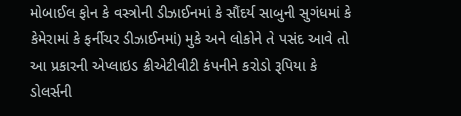મોબાઈલ ફોન કે વસ્ત્રોની ડીઝાઈનમાં કે સૌંદર્ય સાબુની સુગંધમાં કે કેમેરામાં કે ફર્નીચર ડીઝાઈનમાં) મુકે અને લોકોને તે પસંદ આવે તો આ પ્રકારની એપ્લાઇડ ક્રીએટીવીટી કંપનીને કરોડો રૂપિયા કે ડોલર્સની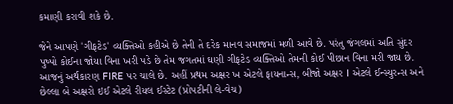કમાણી કરાવી શકે છે.

જેને આપણે 'ગીફટેડ' વ્યક્તિઓ કહીએ છે તેની તે દરેક માનવ સમાજમાં મળી આવે છે. પરંતુ જંગલમાં અતિ સુંદર પુષ્પો કોઈના જોયા વિના ખરી પડે છે તેમ જગતમાં ઘણી ગીફટેડ વ્યક્તિઓ તેમની કોઈ પીછાન વિના મરી જાય છે. આજનું અર્થકારણ FIRE પર ચાલે છે. અહીં પ્રથમ અક્ષર ખ એટલે ફાયનાન્સ, બીજો અક્ષર I એટલે ઈન્સ્યુરન્સ અને છેલ્લા બે અક્ષરો ઇઈ એટલે રીયલ ઈસ્ટેટ (પ્રોપટીની લે-વેચ)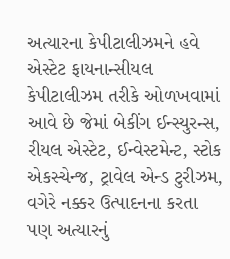અત્યારના કેપીટાલીઝમને હવે એસ્ટેટ ફાયનાન્સીયલ કેપીટાલીઝમ તરીકે ઓળખવામાં આવે છે જેમાં બેકીંગ ઈન્સ્યુરન્સ, રીયલ એસ્ટેટ, ઈન્વેસ્ટમેન્ટ, સ્ટોક એકસ્ચેન્જ, ટ્રાવેલ એન્ડ ટુરીઝમ, વગેરે નક્કર ઉત્પાદનના કરતા પણ અત્યારનું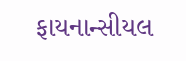ફાયનાન્સીયલ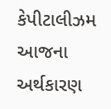કેપીટાલીઝમ આજના અર્થકારણ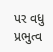પર વધુ પ્રભુત્વ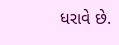ધરાવે છે.